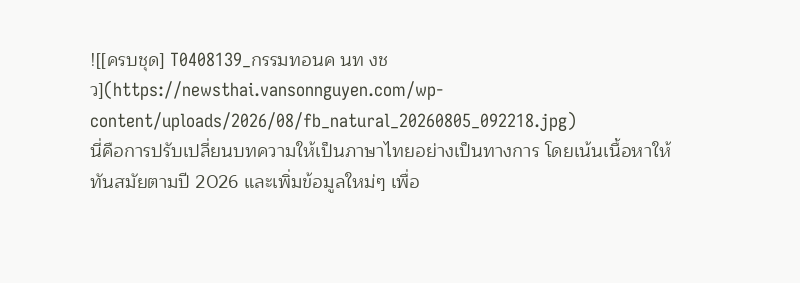![[ครบชุด] T0408139_กรรมทอนค นท งช ว](https://newsthai.vansonnguyen.com/wp-content/uploads/2026/08/fb_natural_20260805_092218.jpg)
นี่คือการปรับเปลี่ยนบทความให้เป็นภาษาไทยอย่างเป็นทางการ โดยเน้นเนื้อหาให้ทันสมัยตามปี 2026 และเพิ่มข้อมูลใหม่ๆ เพื่อ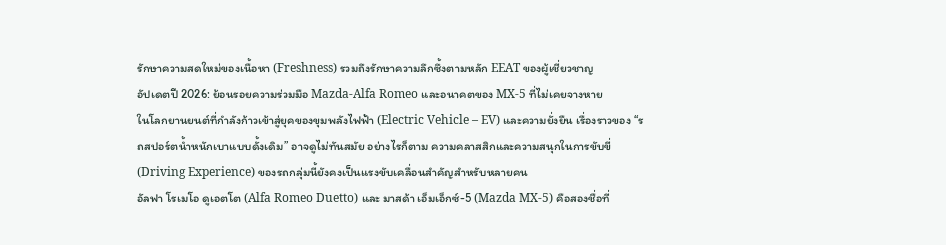รักษาความสดใหม่ของเนื้อหา (Freshness) รวมถึงรักษาความลึกซึ้งตามหลัก EEAT ของผู้เชี่ยวชาญ
อัปเดตปี 2026: ย้อนรอยความร่วมมือ Mazda-Alfa Romeo และอนาคตของ MX-5 ที่ไม่เคยจางหาย
ในโลกยานยนต์ที่กำลังก้าวเข้าสู่ยุคของขุมพลังไฟฟ้า (Electric Vehicle – EV) และความยั่งยืน เรื่องราวของ “รถสปอร์ตน้ำหนักเบาแบบดั้งเดิม” อาจดูไม่ทันสมัย อย่างไรก็ตาม ความคลาสสิกและความสนุกในการขับขี่ (Driving Experience) ของรถกลุ่มนี้ยังคงเป็นแรงขับเคลื่อนสำคัญสำหรับหลายคน
อัลฟา โรเมโอ ดูเอตโต (Alfa Romeo Duetto) และ มาสด้า เอ็มเอ็กซ์-5 (Mazda MX-5) คือสองชื่อที่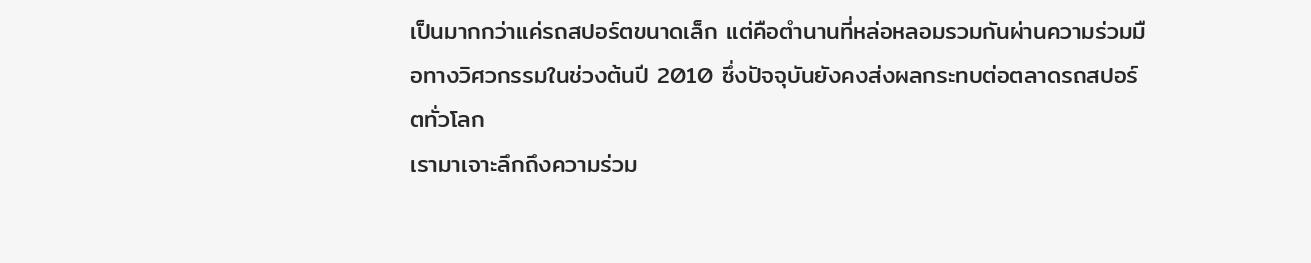เป็นมากกว่าแค่รถสปอร์ตขนาดเล็ก แต่คือตำนานที่หล่อหลอมรวมกันผ่านความร่วมมือทางวิศวกรรมในช่วงต้นปี 2010 ซึ่งปัจจุบันยังคงส่งผลกระทบต่อตลาดรถสปอร์ตทั่วโลก
เรามาเจาะลึกถึงความร่วม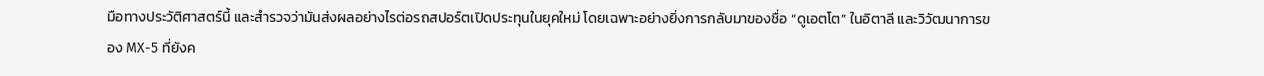มือทางประวัติศาสตร์นี้ และสำรวจว่ามันส่งผลอย่างไรต่อรถสปอร์ตเปิดประทุนในยุคใหม่ โดยเฉพาะอย่างยิ่งการกลับมาของชื่อ “ดูเอตโต” ในอิตาลี และวิวัฒนาการของ MX-5 ที่ยังค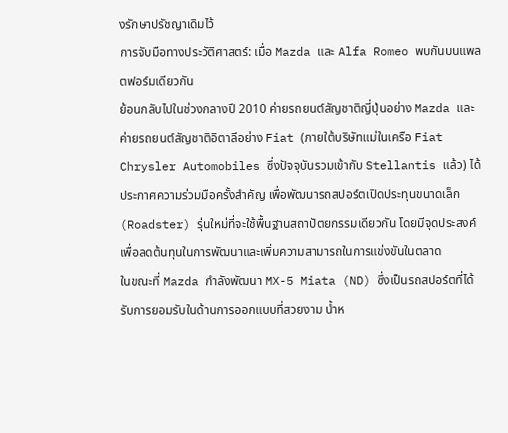งรักษาปรัชญาเดิมไว้
การจับมือทางประวัติศาสตร์: เมื่อ Mazda และ Alfa Romeo พบกันบนแพลตฟอร์มเดียวกัน
ย้อนกลับไปในช่วงกลางปี 2010 ค่ายรถยนต์สัญชาติญี่ปุ่นอย่าง Mazda และค่ายรถยนต์สัญชาติอิตาลีอย่าง Fiat (ภายใต้บริษัทแม่ในเครือ Fiat Chrysler Automobiles ซึ่งปัจจุบันรวมเข้ากับ Stellantis แล้ว) ได้ประกาศความร่วมมือครั้งสำคัญ เพื่อพัฒนารถสปอร์ตเปิดประทุนขนาดเล็ก (Roadster) รุ่นใหม่ที่จะใช้พื้นฐานสถาปัตยกรรมเดียวกัน โดยมีจุดประสงค์เพื่อลดต้นทุนในการพัฒนาและเพิ่มความสามารถในการแข่งขันในตลาด
ในขณะที่ Mazda กำลังพัฒนา MX-5 Miata (ND) ซึ่งเป็นรถสปอร์ตที่ได้รับการยอมรับในด้านการออกแบบที่สวยงาม น้ำห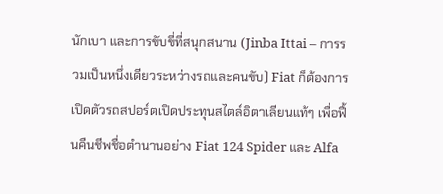นักเบา และการขับขี่ที่สนุกสนาน (Jinba Ittai – การรวมเป็นหนึ่งเดียวระหว่างรถและคนขับ) Fiat ก็ต้องการเปิดตัวรถสปอร์ตเปิดประทุนสไตล์อิตาเลียนแท้ๆ เพื่อฟื้นคืนชีพชื่อตำนานอย่าง Fiat 124 Spider และ Alfa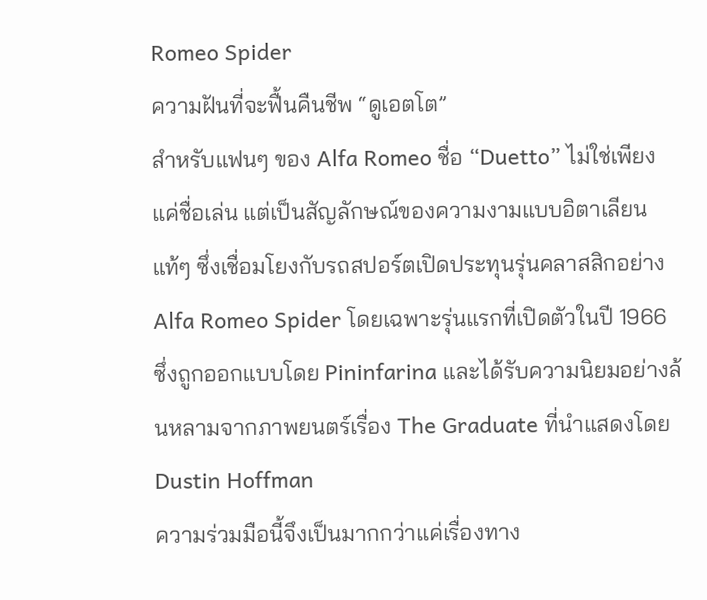Romeo Spider
ความฝันที่จะฟื้นคืนชีพ “ดูเอตโต”
สำหรับแฟนๆ ของ Alfa Romeo ชื่อ “Duetto” ไม่ใช่เพียงแค่ชื่อเล่น แต่เป็นสัญลักษณ์ของความงามแบบอิตาเลียนแท้ๆ ซึ่งเชื่อมโยงกับรถสปอร์ตเปิดประทุนรุ่นคลาสสิกอย่าง Alfa Romeo Spider โดยเฉพาะรุ่นแรกที่เปิดตัวในปี 1966 ซึ่งถูกออกแบบโดย Pininfarina และได้รับความนิยมอย่างล้นหลามจากภาพยนตร์เรื่อง The Graduate ที่นำแสดงโดย Dustin Hoffman
ความร่วมมือนี้จึงเป็นมากกว่าแค่เรื่องทาง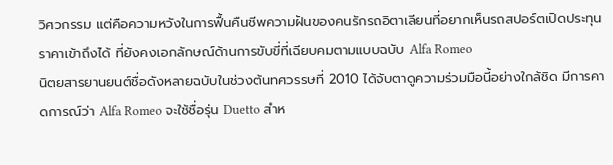วิศวกรรม แต่คือความหวังในการฟื้นคืนชีพความฝันของคนรักรถอิตาเลียนที่อยากเห็นรถสปอร์ตเปิดประทุนราคาเข้าถึงได้ ที่ยังคงเอกลักษณ์ด้านการขับขี่ที่เฉียบคมตามแบบฉบับ Alfa Romeo
นิตยสารยานยนต์ชื่อดังหลายฉบับในช่วงต้นทศวรรษที่ 2010 ได้จับตาดูความร่วมมือนี้อย่างใกล้ชิด มีการคาดการณ์ว่า Alfa Romeo จะใช้ชื่อรุ่น Duetto สำห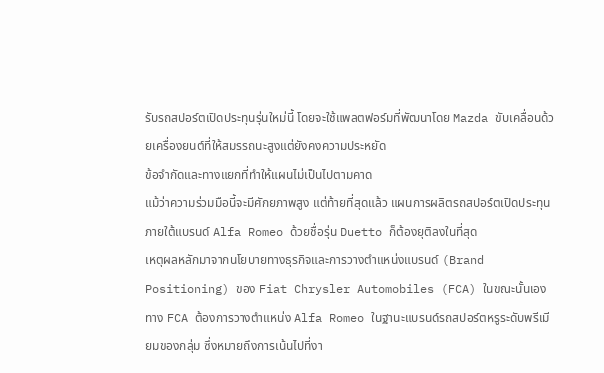รับรถสปอร์ตเปิดประทุนรุ่นใหม่นี้ โดยจะใช้แพลตฟอร์มที่พัฒนาโดย Mazda ขับเคลื่อนด้วยเครื่องยนต์ที่ให้สมรรถนะสูงแต่ยังคงความประหยัด
ข้อจำกัดและทางแยกที่ทำให้แผนไม่เป็นไปตามคาด
แม้ว่าความร่วมมือนี้จะมีศักยภาพสูง แต่ท้ายที่สุดแล้ว แผนการผลิตรถสปอร์ตเปิดประทุนภายใต้แบรนด์ Alfa Romeo ด้วยชื่อรุ่น Duetto ก็ต้องยุติลงในที่สุด
เหตุผลหลักมาจากนโยบายทางธุรกิจและการวางตำแหน่งแบรนด์ (Brand Positioning) ของ Fiat Chrysler Automobiles (FCA) ในขณะนั้นเอง ทาง FCA ต้องการวางตำแหน่ง Alfa Romeo ในฐานะแบรนด์รถสปอร์ตหรูระดับพรีเมียมของกลุ่ม ซึ่งหมายถึงการเน้นไปที่งา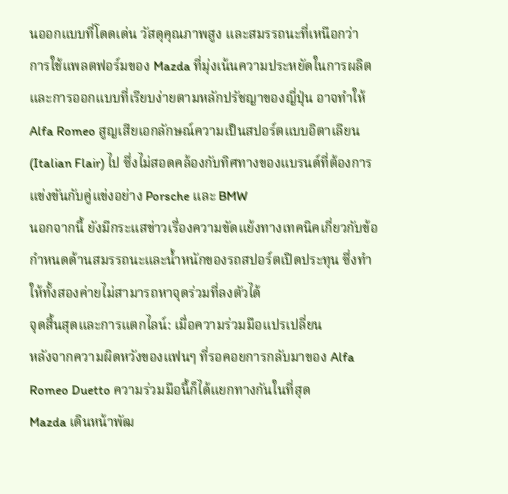นออกแบบที่โดดเด่น วัสดุคุณภาพสูง และสมรรถนะที่เหนือกว่า
การใช้แพลตฟอร์มของ Mazda ที่มุ่งเน้นความประหยัดในการผลิต และการออกแบบที่เรียบง่ายตามหลักปรัชญาของญี่ปุ่น อาจทำให้ Alfa Romeo สูญเสียเอกลักษณ์ความเป็นสปอร์ตแบบอิตาเลียน (Italian Flair) ไป ซึ่งไม่สอดคล้องกับทิศทางของแบรนด์ที่ต้องการแข่งขันกับคู่แข่งอย่าง Porsche และ BMW
นอกจากนี้ ยังมีกระแสข่าวเรื่องความขัดแย้งทางเทคนิคเกี่ยวกับข้อกำหนดด้านสมรรถนะและน้ำหนักของรถสปอร์ตเปิดประทุน ซึ่งทำให้ทั้งสองค่ายไม่สามารถหาจุดร่วมที่ลงตัวได้
จุดสิ้นสุดและการแตกไลน์: เมื่อความร่วมมือแปรเปลี่ยน
หลังจากความผิดหวังของแฟนๆ ที่รอคอยการกลับมาของ Alfa Romeo Duetto ความร่วมมือนี้ก็ได้แยกทางกันในที่สุด
Mazda เดินหน้าพัฒ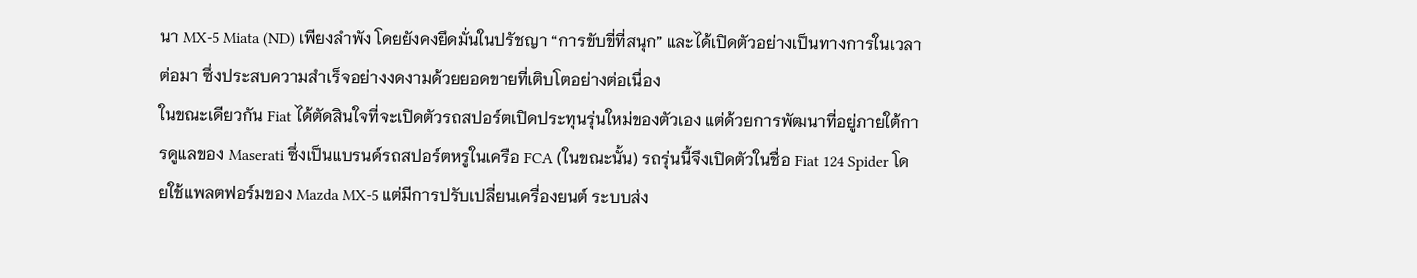นา MX-5 Miata (ND) เพียงลำพัง โดยยังคงยึดมั่นในปรัชญา “การขับขี่ที่สนุก” และได้เปิดตัวอย่างเป็นทางการในเวลาต่อมา ซึ่งประสบความสำเร็จอย่างงดงามด้วยยอดขายที่เติบโตอย่างต่อเนื่อง
ในขณะเดียวกัน Fiat ได้ตัดสินใจที่จะเปิดตัวรถสปอร์ตเปิดประทุนรุ่นใหม่ของตัวเอง แต่ด้วยการพัฒนาที่อยู่ภายใต้การดูแลของ Maserati ซึ่งเป็นแบรนด์รถสปอร์ตหรูในเครือ FCA (ในขณะนั้น) รถรุ่นนี้จึงเปิดตัวในชื่อ Fiat 124 Spider โดยใช้แพลตฟอร์มของ Mazda MX-5 แต่มีการปรับเปลี่ยนเครื่องยนต์ ระบบส่ง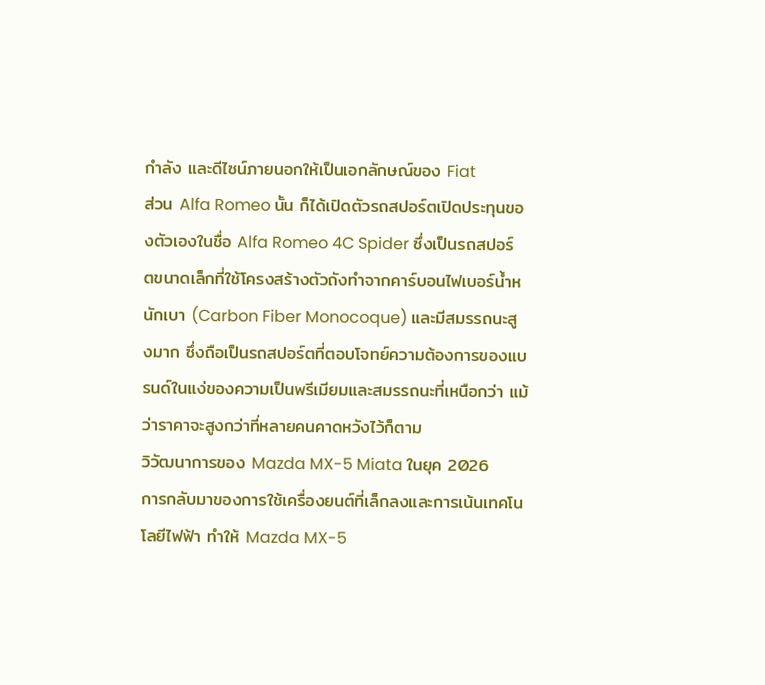กำลัง และดีไซน์ภายนอกให้เป็นเอกลักษณ์ของ Fiat
ส่วน Alfa Romeo นั้น ก็ได้เปิดตัวรถสปอร์ตเปิดประทุนของตัวเองในชื่อ Alfa Romeo 4C Spider ซึ่งเป็นรถสปอร์ตขนาดเล็กที่ใช้โครงสร้างตัวถังทำจากคาร์บอนไฟเบอร์น้ำหนักเบา (Carbon Fiber Monocoque) และมีสมรรถนะสูงมาก ซึ่งถือเป็นรถสปอร์ตที่ตอบโจทย์ความต้องการของแบรนด์ในแง่ของความเป็นพรีเมียมและสมรรถนะที่เหนือกว่า แม้ว่าราคาจะสูงกว่าที่หลายคนคาดหวังไว้ก็ตาม
วิวัฒนาการของ Mazda MX-5 Miata ในยุค 2026
การกลับมาของการใช้เครื่องยนต์ที่เล็กลงและการเน้นเทคโนโลยีไฟฟ้า ทำให้ Mazda MX-5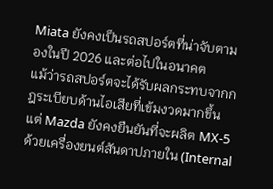Miata ยังคงเป็นรถสปอร์ตที่น่าจับตามองในปี 2026 และต่อไปในอนาคต
แม้ว่ารถสปอร์ตจะได้รับผลกระทบจากกฎระเบียบด้านไอเสียที่เข้มงวดมากขึ้น แต่ Mazda ยังคงยืนยันที่จะผลิต MX-5 ด้วยเครื่องยนต์สันดาปภายใน (Internal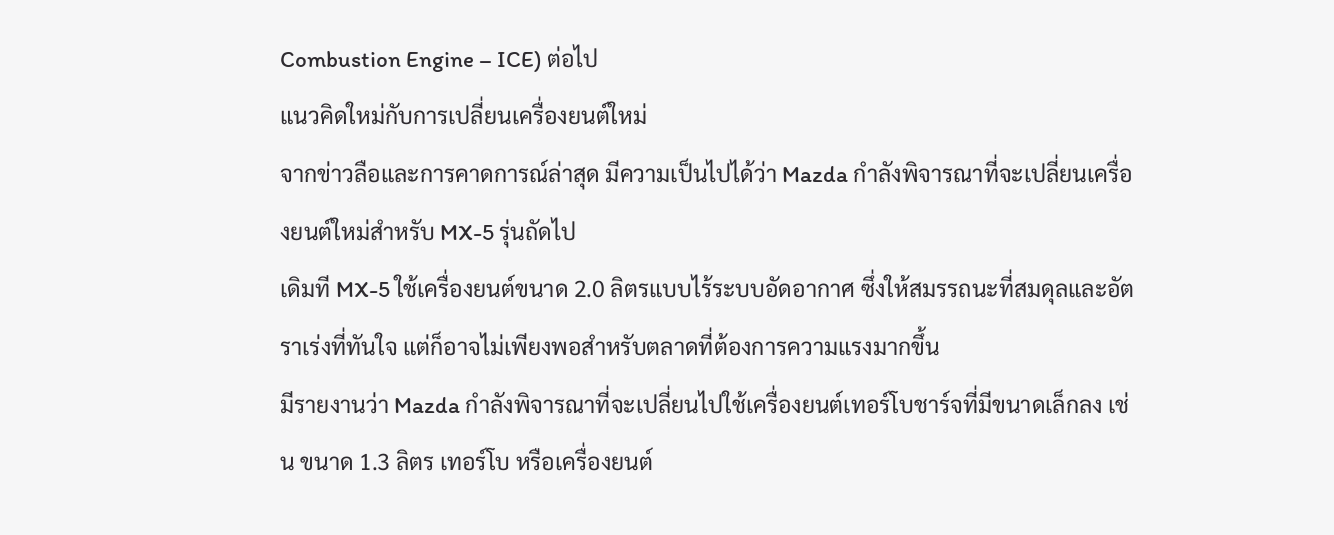Combustion Engine – ICE) ต่อไป
แนวคิดใหม่กับการเปลี่ยนเครื่องยนต์ใหม่
จากข่าวลือและการคาดการณ์ล่าสุด มีความเป็นไปได้ว่า Mazda กำลังพิจารณาที่จะเปลี่ยนเครื่องยนต์ใหม่สำหรับ MX-5 รุ่นถัดไป
เดิมที MX-5 ใช้เครื่องยนต์ขนาด 2.0 ลิตรแบบไร้ระบบอัดอากาศ ซึ่งให้สมรรถนะที่สมดุลและอัตราเร่งที่ทันใจ แต่ก็อาจไม่เพียงพอสำหรับตลาดที่ต้องการความแรงมากขึ้น
มีรายงานว่า Mazda กำลังพิจารณาที่จะเปลี่ยนไปใช้เครื่องยนต์เทอร์โบชาร์จที่มีขนาดเล็กลง เช่น ขนาด 1.3 ลิตร เทอร์โบ หรือเครื่องยนต์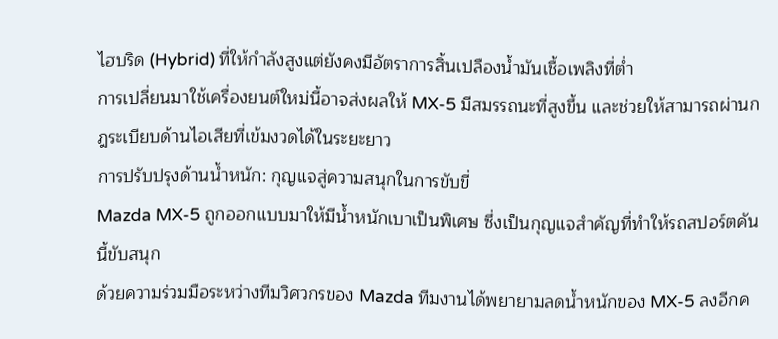ไฮบริด (Hybrid) ที่ให้กำลังสูงแต่ยังคงมีอัตราการสิ้นเปลืองน้ำมันเชื้อเพลิงที่ต่ำ
การเปลี่ยนมาใช้เครื่องยนต์ใหม่นี้อาจส่งผลให้ MX-5 มีสมรรถนะที่สูงขึ้น และช่วยให้สามารถผ่านกฎระเบียบด้านไอเสียที่เข้มงวดได้ในระยะยาว
การปรับปรุงด้านน้ำหนัก: กุญแจสู่ความสนุกในการขับขี่
Mazda MX-5 ถูกออกแบบมาให้มีน้ำหนักเบาเป็นพิเศษ ซึ่งเป็นกุญแจสำคัญที่ทำให้รถสปอร์ตคันนี้ขับสนุก
ด้วยความร่วมมือระหว่างทีมวิศวกรของ Mazda ทีมงานได้พยายามลดน้ำหนักของ MX-5 ลงอีกค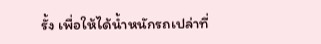รั้ง เพื่อให้ได้น้ำหนักรถเปล่าที่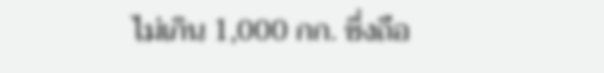ไม่เกิน 1,000 กก. ซึ่งถือ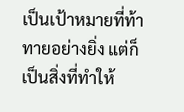เป็นเป้าหมายที่ท้าทายอย่างยิ่ง แต่ก็เป็นสิ่งที่ทำให้